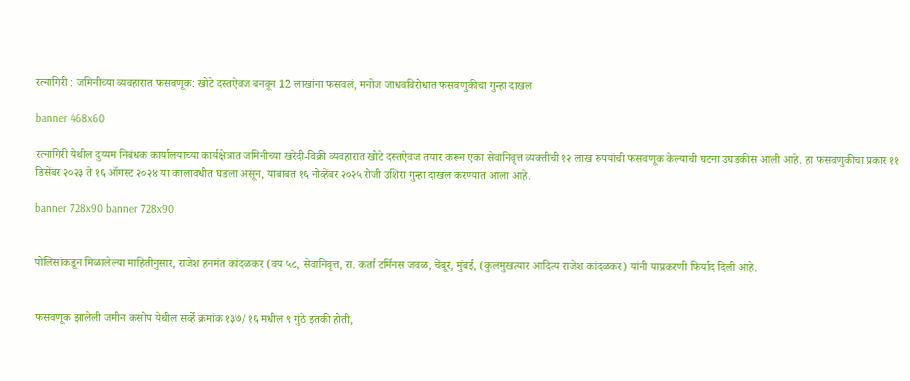रत्नागिरी : जमिनीच्या व्यवहारात फसवणूक: खोटे दस्तऐवज बनवून 12 लाखांना फसवलं, मनोज जाधवविरोधात फसवणुकीचा गुन्हा दाखल

banner 468x60

रत्नागिरी येथील दुय्यम निबंधक कार्यालयाच्या कार्यक्षेत्रात जमिनीच्या खरेदी-विक्री व्यवहारात खोटे दस्तऐवज तयार करून एका सेवानिवृत्त व्यक्तीची १२ लाख रुपयांची फसवणूक केल्याची घटना उघडकीस आली आहे. हा फसवणुकीचा प्रकार ११ डिसेंबर २०२३ ते १६ ऑगस्ट २०२४ या कालावधीत घडला असून, याबाबत १६ नोव्हेंबर २०२५ रोजी उशिरा गुन्हा दाखल करण्यात आला आहे.

banner 728x90 banner 728x90


पोलिसांकडून मिळालेल्या माहितीनुसार, राजेश हनमंत कांदळकर (वय ५८, सेवानिवृत्त, रा. कर्ता टर्मिनस जवळ, चेंबूर, मुंबई, (कुलमुखत्यार आदित्य राजेश कांदळकर) यांनी याप्रकरणी फिर्याद दिली आहे.


फसवणूक झालेली जमीन कसोप येथील सर्व्हे क्रमांक १३७/१६ मधील ९ गुंठे इतकी होती,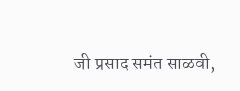जी प्रसाद समंत साळवी,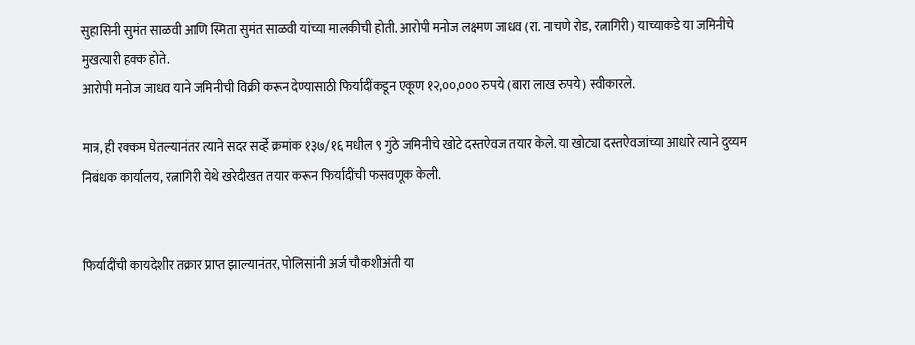सुहासिनी सुमंत साळवी आणि स्मिता सुमंत साळवी यांच्या मालकीची होती. आरोपी मनोज लक्ष्मण जाधव (रा. नाचणे रोड, रत्नागिरी) याच्याकडे या जमिनीचे मुखत्यारी हक्क होते.
आरोपी मनोज जाधव याने जमिनीची विक्री करून देण्यासाठी फिर्यादींकडून एकूण १२,००,००० रुपये (बारा लाख रुपये) स्वीकारले.

मात्र, ही रक्कम घेतल्यानंतर त्याने सदर सर्व्हे क्रमांक १३७/१६ मधील ९ गुंठे जमिनीचे खोटे दस्तऐवज तयार केले. या खोट्या दस्तऐवजांच्या आधारे त्याने दुय्यम निबंधक कार्यालय, रत्नागिरी येथे खरेदीखत तयार करून फिर्यादींची फसवणूक केली.


फिर्यादींची कायदेशीर तक्रार प्राप्त झाल्यानंतर, पोलिसांनी अर्ज चौकशीअंती या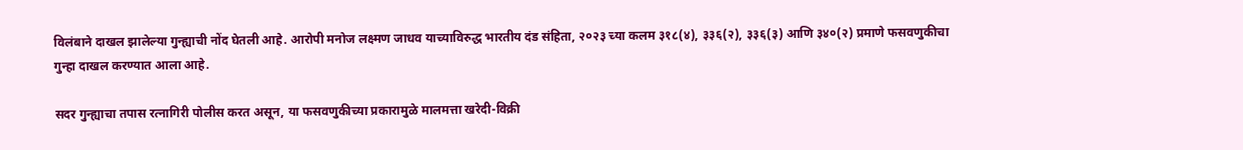विलंबाने दाखल झालेल्या गुन्ह्याची नोंद घेतली आहे. आरोपी मनोज लक्ष्मण जाधव याच्याविरुद्ध भारतीय दंड संहिता, २०२३ च्या कलम ३१८(४), ३३६(२), ३३६(३) आणि ३४०(२) प्रमाणे फसवणुकीचा गुन्हा दाखल करण्यात आला आहे.

सदर गुन्ह्याचा तपास रत्नागिरी पोलीस करत असून, या फसवणुकीच्या प्रकारामुळे मालमत्ता खरेदी-विक्री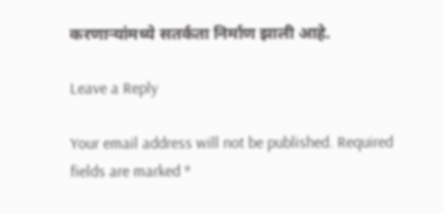करणाऱ्यांमध्ये सतर्कता निर्माण झाली आहे.

Leave a Reply

Your email address will not be published. Required fields are marked *